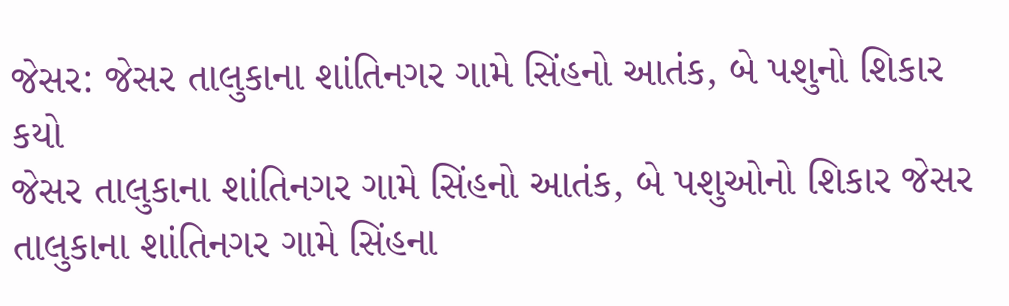જેસર: જેસર તાલુકાના શાંતિનગર ગામે સિંહનો આતંક, બે પશુનો શિકાર કયો
જેસર તાલુકાના શાંતિનગર ગામે સિંહનો આતંક, બે પશુઓનો શિકાર જેસર તાલુકાના શાંતિનગર ગામે સિંહના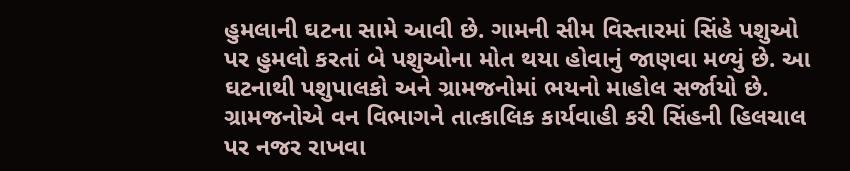હુમલાની ઘટના સામે આવી છે. ગામની સીમ વિસ્તારમાં સિંહે પશુઓ પર હુમલો કરતાં બે પશુઓના મોત થયા હોવાનું જાણવા મળ્યું છે. આ ઘટનાથી પશુપાલકો અને ગ્રામજનોમાં ભયનો માહોલ સર્જાયો છે. ગ્રામજનોએ વન વિભાગને તાત્કાલિક કાર્યવાહી કરી સિંહની હિલચાલ પર નજર રાખવા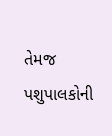તેમજ પશુપાલકોની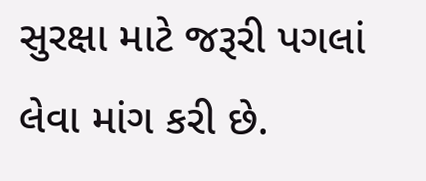સુરક્ષા માટે જરૂરી પગલાં લેવા માંગ કરી છે.